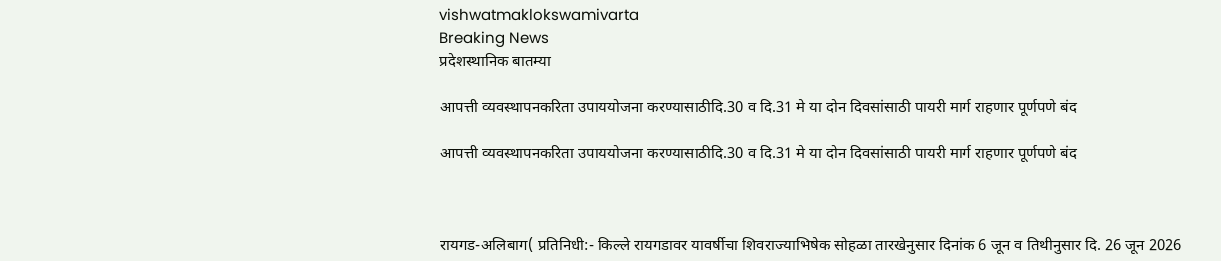vishwatmaklokswamivarta
Breaking News
प्रदेशस्थानिक बातम्या

आपत्ती व्यवस्थापनकरिता उपाययोजना करण्यासाठीदि.30 व दि.31 मे या दोन दिवसांसाठी पायरी मार्ग राहणार पूर्णपणे बंद

आपत्ती व्यवस्थापनकरिता उपाययोजना करण्यासाठीदि.30 व दि.31 मे या दोन दिवसांसाठी पायरी मार्ग राहणार पूर्णपणे बंद



रायगड-अलिबाग( प्रतिनिधी:- किल्ले रायगडावर यावर्षीचा शिवराज्याभिषेक सोहळा तारखेनुसार दिनांक 6 जून व तिथीनुसार दि. 26 जून 2026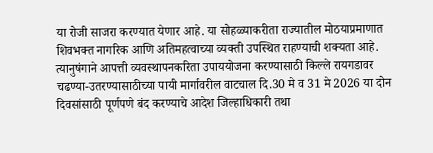या रोजी साजरा करण्यात येणार आहे. या सोहळ्याकरीता राज्यातील मोठयाप्रमाणात शिवभक्त नागरिक आणि अतिमहत्वाच्या व्यक्ती उपस्थित राहण्याची शक्यता आहे. त्यानुषंगाने आपत्ती व्यवस्थापनकरिता उपाययोजना करण्यासाठी किल्ले रायगडावर चढण्या-उतरण्यासाठीच्या पायी मार्गावरील वाटचाल दि.30 मे व 31 मे 2026 या दोन दिवसांसाठी पूर्णपणे बंद करण्याचे आदेश जिल्हाधिकारी तथा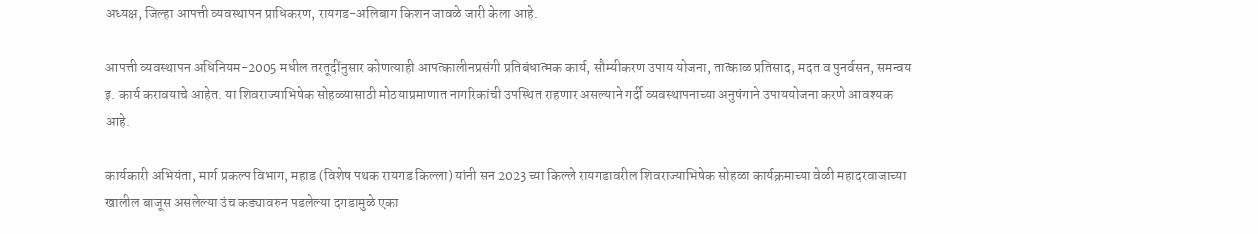अध्यक्ष, जिल्हा आपत्ती व्यवस्थापन प्राधिकरण, रायगड-अलिबाग किशन जावळे जारी केला आहे.

आपत्ती व्यवस्थापन अधिनियम-2005 मधील तरतूदींनुसार कोणत्याही आपत्कालीनप्रसंगी प्रतिबंधात्मक कार्य, सौम्यीकरण उपाय योजना, तात्काळ प्रतिसाद, मदत व पुनर्वसन, समन्वय इ. कार्य करावयाचे आहेत. या शिवराज्याभिषेक सोहळ्यासाठी मोठयाप्रमाणात नागरिकांची उपस्थित राहणार असल्याने गर्दी व्यवस्थापनाच्या अनुषंगाने उपाययोजना करणे आवश्यक आहे.

कार्यकारी अभियंता, मार्ग प्रकल्प विभाग, महाड (विशेष पथक रायगड किल्ला) यांनी सन 2023 च्या किल्ले रायगडावरील शिवराज्याभिषेक सोहळा कार्यक्रमाच्या वेळी महादरवाजाच्या खालील बाजूस असलेल्या उंच कड्यावरुन पडलेल्या दगडामुळे एका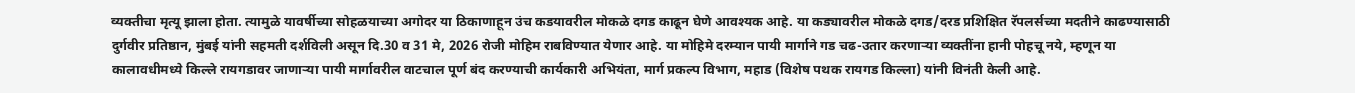व्यक्तीचा मृत्यू झाला होता. त्यामुळे यावर्षीच्या सोहळयाच्या अगोदर या ठिकाणाहून उंच कडयावरील मोकळे दगड काढून घेणे आवश्यक आहे. या कड्यावरील मोकळे दगड/दरड प्रशिक्षित रॅपलर्सच्या मदतीने काढण्यासाठी दुर्गवीर प्रतिष्ठान, मुंबई यांनी सहमती दर्शविली असून दि.30 व 31 मे, 2026 रोजी मोहिम राबविण्यात येणार आहे. या मोहिमे दरम्यान पायी मार्गाने गड चढ-उतार करणाऱ्या व्यक्तींना हानी पोहचू नये, म्हणून या कालावधीमध्ये किल्ले रायगडावर जाणाऱ्या पायी मार्गावरील वाटचाल पूर्ण बंद करण्याची कार्यकारी अभियंता, मार्ग प्रकल्प विभाग, महाड (विशेष पथक रायगड किल्ला) यांनी विनंती केली आहे.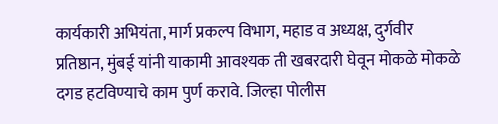कार्यकारी अभियंता, मार्ग प्रकल्प विभाग, महाड व अध्यक्ष, दुर्गवीर प्रतिष्ठान, मुंबई यांनी याकामी आवश्यक ती खबरदारी घेवून मोकळे मोकळे दगड हटविण्याचे काम पुर्ण करावे. जिल्हा पोलीस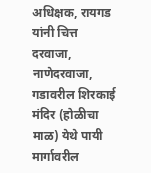अधिक्षक, रायगड यांनी चित्त दरवाजा, नाणेदरवाजा, गडावरील शिरकाई मंदिर (होळीचा माळ) येथे पायी मार्गावरील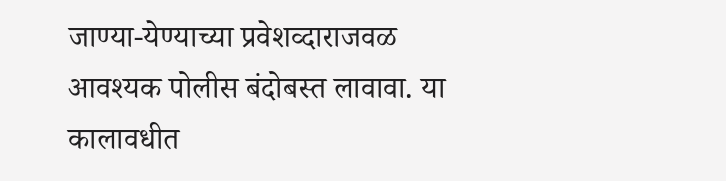जाण्या-येण्याच्या प्रवेशव्दाराजवळ आवश्यक पोलीस बंदोबस्त लावावा. या कालावधीत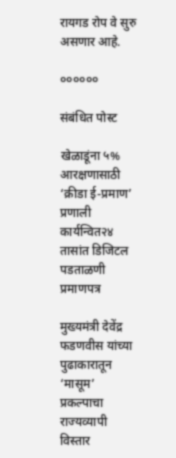रायगड रोप वे सुरु असणार आहे.

००००००

संबंधित पोस्ट

खेळाडूंना ५% आरक्षणासाठी ‘क्रीडा ई-प्रमाण’ प्रणाली कार्यन्वित२४ तासांत डिजिटल पडताळणी प्रमाणपत्र

मुख्यमंत्री देवेंद्र फडणवीस यांच्या पुढाकारातून ‘मासूम’ प्रकल्पाचा राज्यव्यापी विस्तार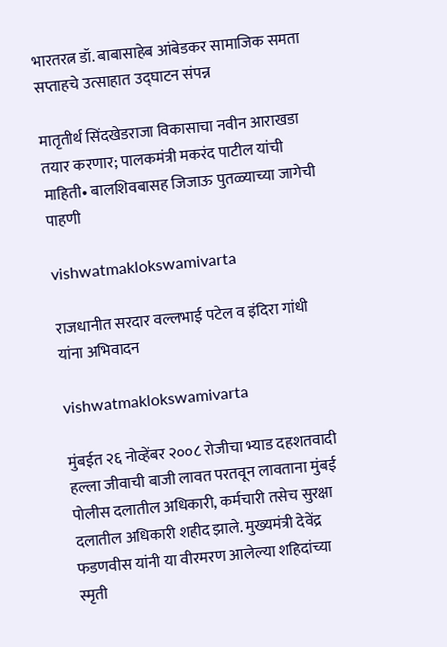भारतरत्न डॉ. बाबासाहेब आंबेडकर सामाजिक समता सप्ताहचे उत्साहात उद्घाटन संपन्न

मातृतीर्थ सिंदखेडराजा विकासाचा नवीन आराखडा तयार करणार; पालकमंत्री मकरंद पाटील यांची माहिती• बालशिवबासह जिजाऊ पुतळ्याच्या जागेची पाहणी

vishwatmaklokswamivarta

राजधानीत सरदार वल्लभाई पटेल व इंदिरा गांधी यांना अभिवादन

vishwatmaklokswamivarta

मुंबईत २६ नोव्हेंबर २००८ रोजीचा भ्याड दहशतवादी हल्ला जीवाची बाजी लावत परतवून लावताना मुंबई पोलीस दलातील अधिकारी, कर्मचारी तसेच सुरक्षा दलातील अधिकारी शहीद झाले. मुख्यमंत्री देवेंद्र फडणवीस यांनी या वीरमरण आलेल्या शहिदांच्या स्मृती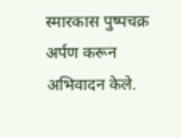स्मारकास पुष्पचक्र अर्पण करून अभिवादन केले.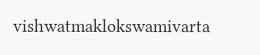vishwatmaklokswamivarta